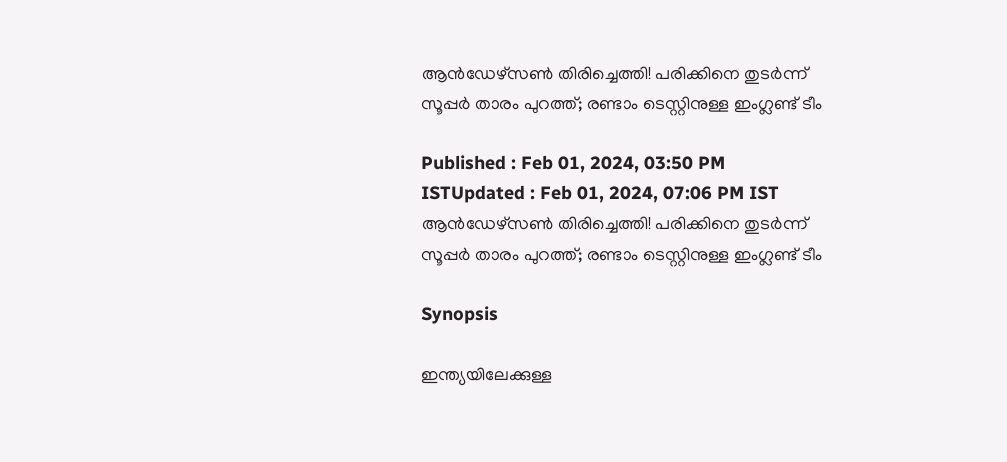ആന്‍ഡേഴ്‌സണ്‍ തിരിച്ചെത്തി! പരിക്കിനെ തുടര്‍ന്ന് സൂപ്പര്‍ താരം പുറത്ത്; രണ്ടാം ടെസ്റ്റിനുള്ള ഇംഗ്ലണ്ട് ടീം

Published : Feb 01, 2024, 03:50 PM ISTUpdated : Feb 01, 2024, 07:06 PM IST
ആന്‍ഡേഴ്‌സണ്‍ തിരിച്ചെത്തി! പരിക്കിനെ തുടര്‍ന്ന് സൂപ്പര്‍ താരം പുറത്ത്; രണ്ടാം ടെസ്റ്റിനുള്ള ഇംഗ്ലണ്ട് ടീം

Synopsis

ഇന്ത്യയിലേക്കുള്ള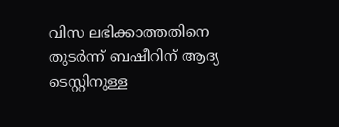വിസ ലഭിക്കാത്തതിനെ തുടര്‍ന്ന് ബഷീറിന് ആദ്യ ടെസ്റ്റിനുള്ള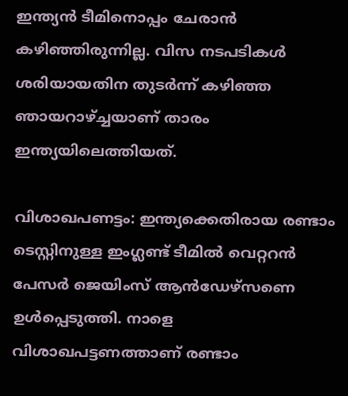ഇന്ത്യന്‍ ടീമിനൊപ്പം ചേരാന്‍ കഴിഞ്ഞിരുന്നില്ല. വിസ നടപടികള്‍ ശരിയായതിന തുടര്‍ന്ന് കഴിഞ്ഞ ഞായറാഴ്ച്ചയാണ് താരം ഇന്ത്യയിലെത്തിയത്.

വിശാഖപണട്ടം: ഇന്ത്യക്കെതിരായ രണ്ടാം ടെസ്റ്റിനുള്ള ഇംഗ്ലണ്ട് ടീമില്‍ വെറ്ററന്‍ പേസര്‍ ജെയിംസ് ആന്‍ഡേഴ്‌സണെ ഉള്‍പ്പെടുത്തി. നാളെ വിശാഖപട്ടണത്താണ് രണ്ടാം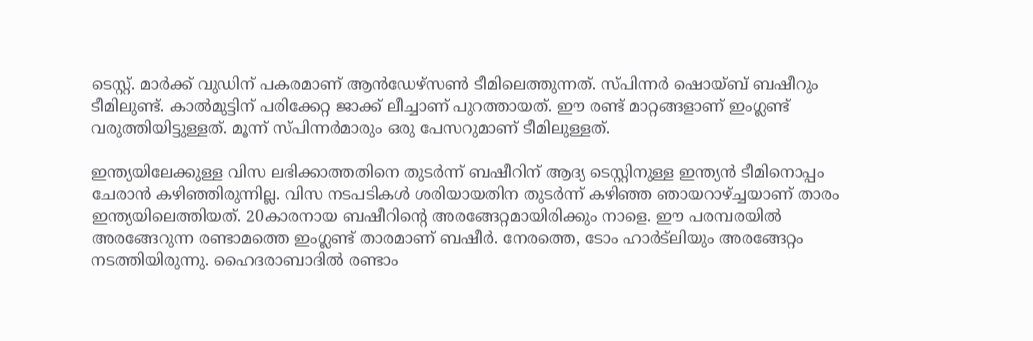ടെസ്റ്റ്. മാര്‍ക്ക് വുഡിന് പകരമാണ് ആന്‍ഡേഴ്‌സണ്‍ ടീമിലെത്തുന്നത്. സ്പിന്നര്‍ ഷൊയ്ബ് ബഷീറും ടീമിലുണ്ട്. കാല്‍മുട്ടിന് പരിക്കേറ്റ ജാക്ക് ലീച്ചാണ് പുറത്തായത്. ഈ രണ്ട് മാറ്റങ്ങളാണ് ഇംഗ്ലണ്ട് വരുത്തിയിട്ടുള്ളത്. മൂന്ന് സ്പിന്നര്‍മാരും ഒരു പേസറുമാണ് ടീമിലുള്ളത്.

ഇന്ത്യയിലേക്കുള്ള വിസ ലഭിക്കാത്തതിനെ തുടര്‍ന്ന് ബഷീറിന് ആദ്യ ടെസ്റ്റിനുള്ള ഇന്ത്യന്‍ ടീമിനൊപ്പം ചേരാന്‍ കഴിഞ്ഞിരുന്നില്ല. വിസ നടപടികള്‍ ശരിയായതിന തുടര്‍ന്ന് കഴിഞ്ഞ ഞായറാഴ്ച്ചയാണ് താരം ഇന്ത്യയിലെത്തിയത്. 20കാരനായ ബഷീറിന്റെ അരങ്ങേറ്റമായിരിക്കും നാളെ. ഈ പരമ്പരയില്‍ അരങ്ങേറുന്ന രണ്ടാമത്തെ ഇംഗ്ലണ്ട് താരമാണ് ബഷീര്‍. നേരത്തെ, ടോം ഹാര്‍ട്‌ലിയും അരങ്ങേറ്റം നടത്തിയിരുന്നു. ഹൈദരാബാദില്‍ രണ്ടാം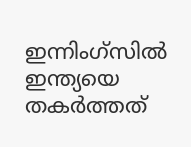ഇന്നിംഗ്‌സില്‍ ഇന്ത്യയെ തകര്‍ത്തത്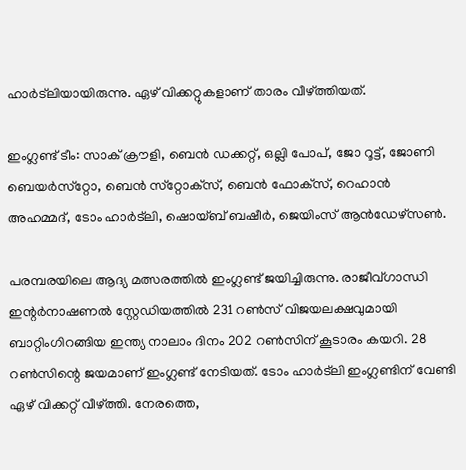ഹാര്‍ട്‌ലിയായിരുന്നു. ഏഴ് വിക്കറ്റുകളാണ് താരം വീഴ്ത്തിയത്.

ഇംഗ്ലണ്ട് ടീം: സാക് ക്രൗളി, ബെന്‍ ഡക്കറ്റ്, ഒല്ലി പോപ്, ജോ റൂട്ട്, ജോണി ബെയര്‍സ്‌റ്റോ, ബെന്‍ സ്‌റ്റോക്‌സ്, ബെന്‍ ഫോക്‌സ്, റെഹാന്‍ അഹമ്മദ്, ടോം ഹാര്‍ട്‌ലി, ഷൊയ്ബ് ബഷീര്‍, ജെയിംസ് ആന്‍ഡേഴ്‌സണ്‍.

പരമ്പരയിലെ ആദ്യ മത്സരത്തില്‍ ഇംഗ്ലണ്ട് ജയിച്ചിരുന്നു. രാജീവ്ഗാന്ധി ഇന്റര്‍നാഷണല്‍ സ്റ്റേഡിയത്തില്‍ 231 റണ്‍സ് വിജയലക്ഷവുമായി ബാറ്റിംഗിറങ്ങിയ ഇന്ത്യ നാലാം ദിനം 202 റണ്‍സിന് കൂടാരം കയറി. 28 റണ്‍സിന്റെ ജയമാണ് ഇംഗ്ലണ്ട് നേടിയത്. ടോം ഹാര്‍ട്ലി ഇംഗ്ലണ്ടിന് വേണ്ടി ഏഴ് വിക്കറ്റ് വീഴ്ത്തി. നേരത്തെ,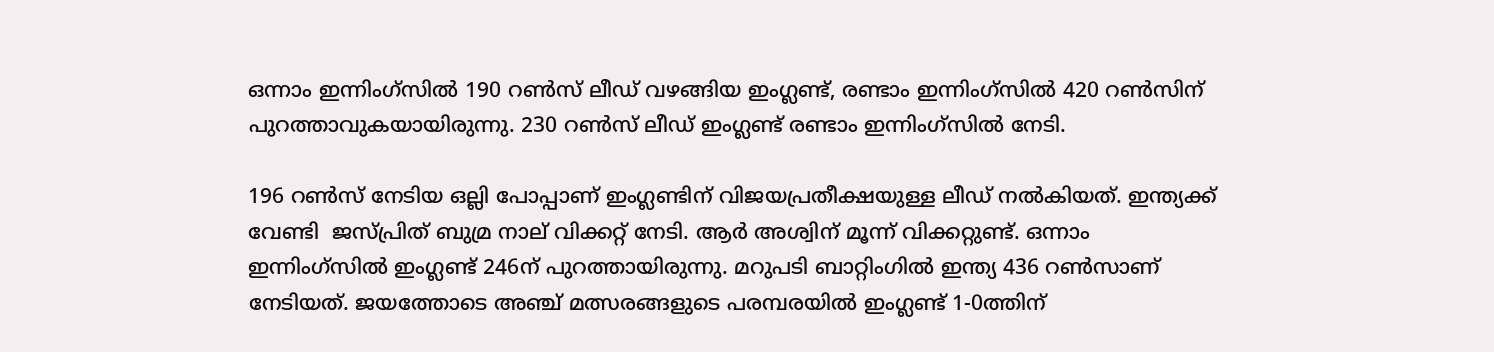ഒന്നാം ഇന്നിംഗ്സില്‍ 190 റണ്‍സ് ലീഡ് വഴങ്ങിയ ഇംഗ്ലണ്ട്, രണ്ടാം ഇന്നിംഗ്സില്‍ 420 റണ്‍സിന് പുറത്താവുകയായിരുന്നു. 230 റണ്‍സ് ലീഡ് ഇംഗ്ലണ്ട് രണ്ടാം ഇന്നിംഗ്സില്‍ നേടി.

196 റണ്‍സ് നേടിയ ഒല്ലി പോപ്പാണ് ഇംഗ്ലണ്ടിന് വിജയപ്രതീക്ഷയുള്ള ലീഡ് നല്‍കിയത്. ഇന്ത്യക്ക് വേണ്ടി  ജസ്പ്രിത് ബുമ്ര നാല് വിക്കറ്റ് നേടി. ആര്‍ അശ്വിന് മൂന്ന് വിക്കറ്റുണ്ട്. ഒന്നാം ഇന്നിംഗ്സില്‍ ഇംഗ്ലണ്ട് 246ന് പുറത്തായിരുന്നു. മറുപടി ബാറ്റിംഗില്‍ ഇന്ത്യ 436 റണ്‍സാണ് നേടിയത്. ജയത്തോടെ അഞ്ച് മത്സരങ്ങളുടെ പരമ്പരയില്‍ ഇംഗ്ലണ്ട് 1-0ത്തിന്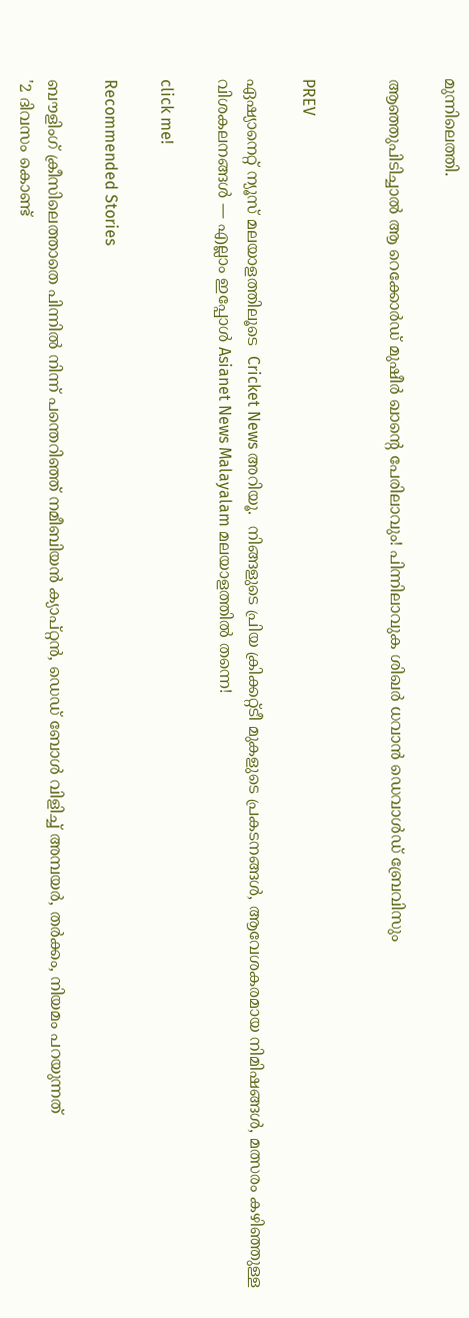മുന്നിലെത്തി.

ആഞ്ഞുപിടിച്ചാല്‍ ആ റെക്കോര്‍ഡ് മുഷീര്‍ ഖാന്റെ പേരിലാവും! പിന്നിലാവുക ശിഖര്‍ ധവാന്‍ ഡെവാള്‍ഡ് ബ്രേവിസും


PREV

ഏഷ്യാനെറ്റ് ന്യൂസ് മലയാളത്തിലൂടെ  Cricket News അറിയൂ.  നിങ്ങളുടെ പ്രിയ ക്രിക്കറ്റ്ടീ മുകളുടെ പ്രകടനങ്ങൾ, ആവേശകരമായ നിമിഷങ്ങൾ, മത്സരം കഴിഞ്ഞുള്ള വിശകലനങ്ങൾ — എല്ലാം ഇപ്പോൾ Asianet News Malayalam മലയാളത്തിൽ തന്നെ!

click me!

Recommended Stories

ബൗളിംഗ് ക്രീസിലെത്താതെ പിന്നില്‍ നിന്ന് പന്തെറിഞ്ഞ് നമീബിയൻ ക്യാപ്റ്റൻ, ഡെഡ് ബോള്‍ വിളിച്ച് അമ്പയര്‍, തർക്കം, നിയമം പറയുന്നത്
'2 ദിവസം കൊണ്ട്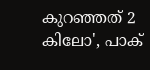കുറഞ്ഞത് 2 കിലോ', പാക്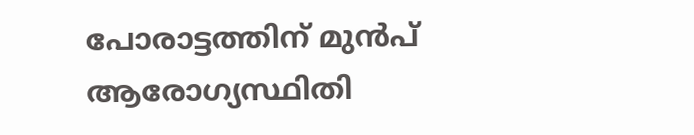പോരാട്ടത്തിന് മുൻപ് ആരോഗ്യസ്ഥിതി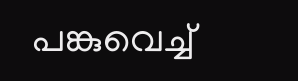പങ്കുവെച്ച്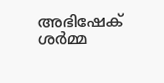അഭിഷേക് ശർമ്മ